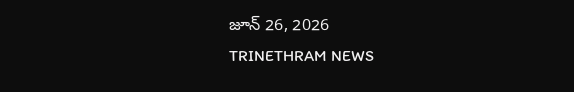జూన్ 26, 2026
TRINETHRAM NEWS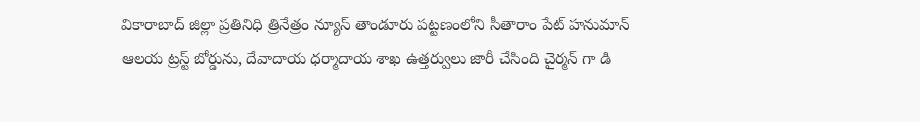వికారాబాద్ జిల్లా ప్రతినిధి త్రినేత్రం న్యూస్ తాండూరు పట్టణంలోని సీతారాం పేట్ హనుమాన్ ఆలయ ట్రస్ట్ బోర్డును, దేవాదాయ ధర్మాదాయ శాఖ ఉత్తర్వులు జారీ చేసింది చైర్మన్ గా డి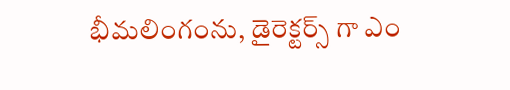భీమలింగంను, డైరెక్టర్స్ గా ఎం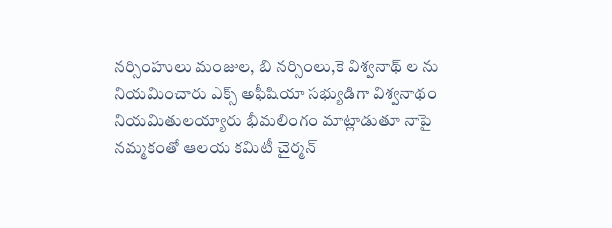నర్సింహులు మంజుల, బి నర్సింలు,కె విశ్వనాథ్ ల ను నియమించారు ఎక్స్ అఫీషియా సభ్యుడిగా విశ్వనాథం నియమితులయ్యారు భీమలింగం మాట్లాడుతూ నాపై నమ్మకంతో ఆలయ కమిటీ చైర్మన్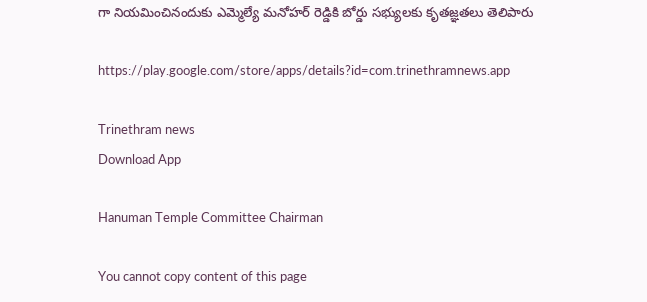గా నియమించినందుకు ఎమ్మెల్యే మనోహర్ రెడ్డికి బోర్డు సభ్యులకు కృతజ్ఞతలు తెలిపారు

https://play.google.com/store/apps/details?id=com.trinethramnews.app

Trinethram news
Download App

Hanuman Temple Committee Chairman

You cannot copy content of this page